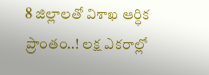8 జిల్లాలతో విశాఖ ఆర్ధిక ప్రాంతం..! లక్ష ఎకరాల్లో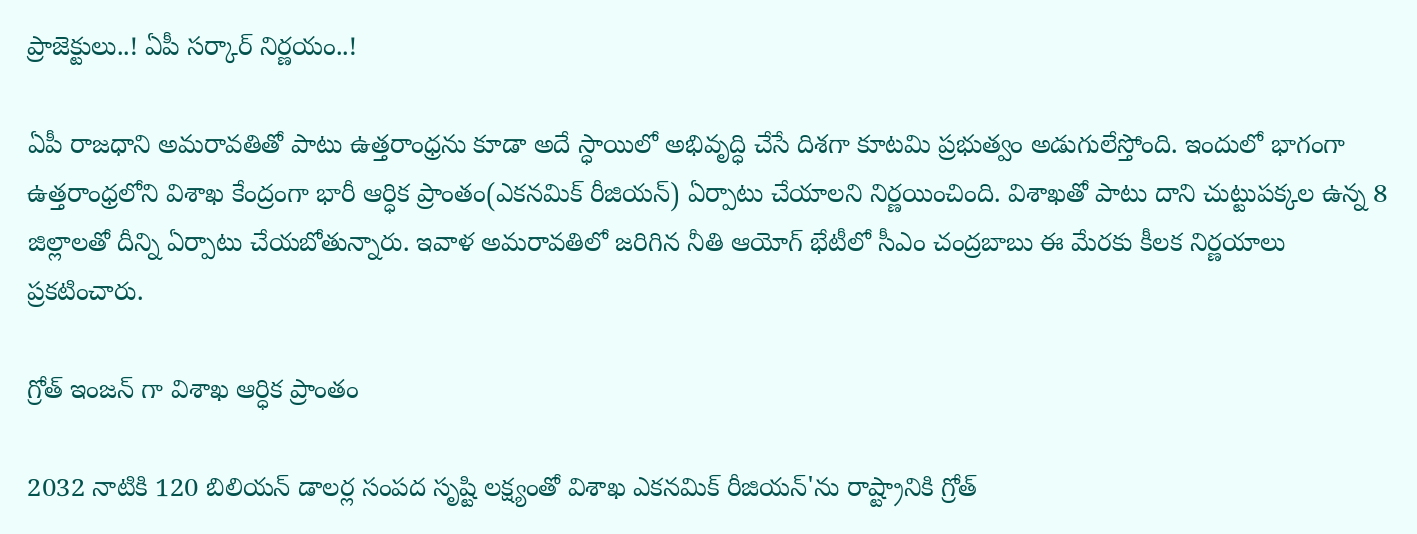ప్రాజెక్టులు..! ఏపీ సర్కార్ నిర్ణయం..!

ఏపీ రాజధాని అమరావతితో పాటు ఉత్తరాంధ్రను కూడా అదే స్ధాయిలో అభివృద్ధి చేసే దిశగా కూటమి ప్రభుత్వం అడుగులేస్తోంది. ఇందులో భాగంగా ఉత్తరాంధ్రలోని విశాఖ కేంద్రంగా భారీ ఆర్ధిక ప్రాంతం(ఎకనమిక్ రీజియన్) ఏర్పాటు చేయాలని నిర్ణయించింది. విశాఖతో పాటు దాని చుట్టుపక్కల ఉన్న 8 జిల్లాలతో దీన్ని ఏర్పాటు చేయబోతున్నారు. ఇవాళ అమరావతిలో జరిగిన నీతి ఆయోగ్ భేటీలో సీఎం చంద్రబాబు ఈ మేరకు కీలక నిర్ణయాలు ప్రకటించారు.

గ్రోత్ ఇంజన్ గా విశాఖ ఆర్ధిక ప్రాంతం

2032 నాటికి 120 బిలియన్ డాలర్ల సంపద సృష్టి లక్ష్యంతో విశాఖ ఎకనమిక్ రీజియన్'ను రాష్ట్రానికి గ్రోత్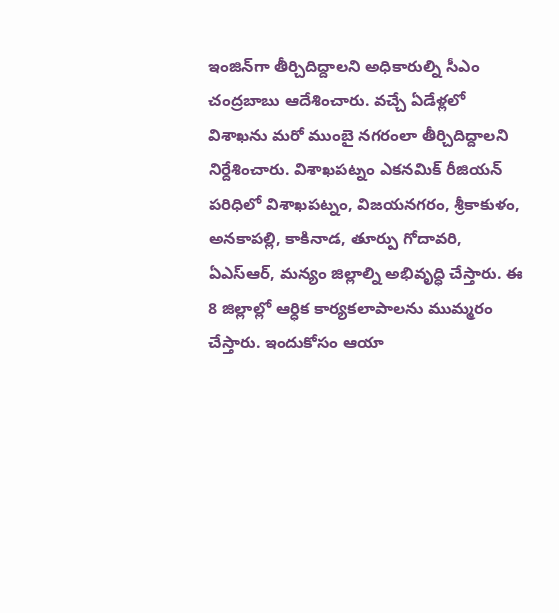ఇంజిన్‌గా తీర్చిదిద్దాలని అధికారుల్ని సీఎం చంద్రబాబు ఆదేశించారు. వచ్చే ఏడేళ్లలో విశాఖను మరో ముంబై నగరంలా తీర్చిదిద్దాలని నిర్దేశించారు. విశాఖపట్నం ఎకనమిక్ రీజియన్‌ పరిధిలో విశాఖపట్నం, విజయనగరం, శ్రీకాకుళం, అనకాపల్లి, కాకినాడ, తూర్పు గోదావరి, ఏఎస్ఆర్, మన్యం జిల్లాల్ని అభివృద్ధి చేస్తారు. ఈ 8 జిల్లాల్లో ఆర్ధిక కార్యకలాపాలను ముమ్మరం చేస్తారు. ఇందుకోసం ఆయా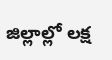జిల్లాల్లో లక్ష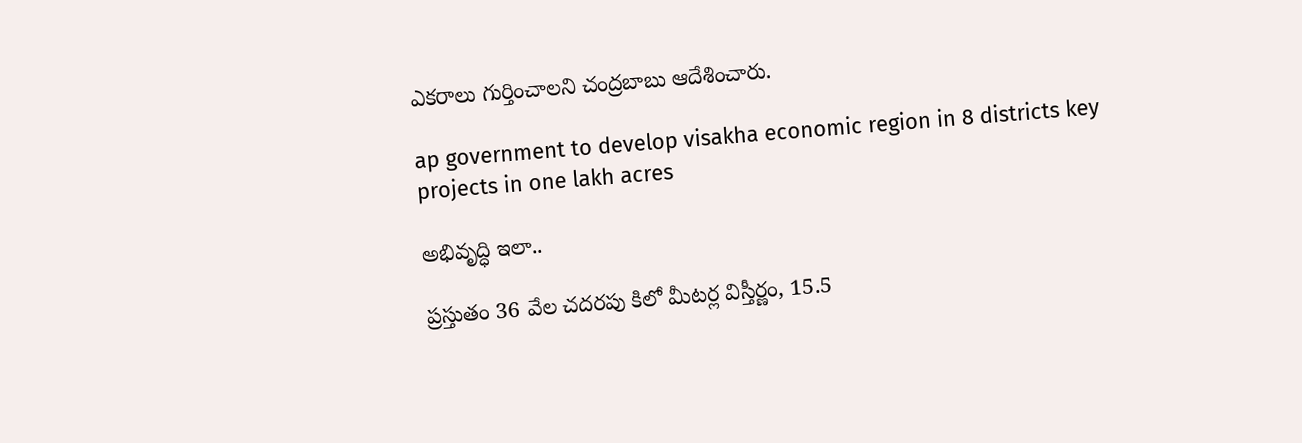ఎకరాలు గుర్తించాలని చంద్రబాబు ఆదేశించారు.

ap government to develop visakha economic region in 8 districts key projects in one lakh acres

అభివృద్ధి ఇలా..

ప్రస్తుతం 36 వేల చదరపు కిలో మీటర్ల విస్తీర్ణం, 15.5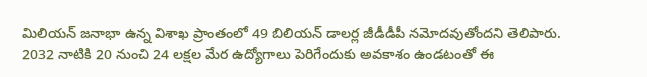మిలియన్ జనాభా ఉన్న విశాఖ ప్రాంతంలో 49 బిలియన్ డాలర్ల జీడీడీపీ నమోదవుతోందని తెలిపారు. 2032 నాటికి 20 నుంచి 24 లక్షల మేర ఉద్యోగాలు పెరిగేందుకు అవకాశం ఉండటంతో ఈ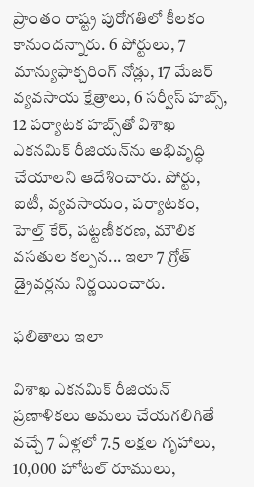ప్రాంతం రాష్ట్ర పురోగతిలో కీలకం కానుందన్నారు. 6 పోర్టులు, 7 మాన్యుఫాక్చరింగ్ నోడ్లు, 17 మేజర్ వ్యవసాయ క్షేత్రాలు, 6 సర్వీస్ హబ్స్, 12 పర్యాటక హబ్స్‌తో విశాఖ ఎకనమిక్ రీజియన్‌ను అభివృద్ధి చేయాలని ఆదేశించారు. పోర్టు, ఐటీ, వ్యవసాయం, పర్యాటకం, హెల్త్ కేర్, పట్టణీకరణ, మౌలిక వసతుల కల్పన... ఇలా 7 గ్రోత్ డ్రైవర్లను నిర్ణయించారు.

ఫలితాలు ఇలా

విశాఖ ఎకనమిక్ రీజియన్ ప్రణాళికలు అమలు చేయగలిగితే వచ్చే 7 ఏళ్లలో 7.5 లక్షల గృహాలు, 10,000 హోటల్ రూములు,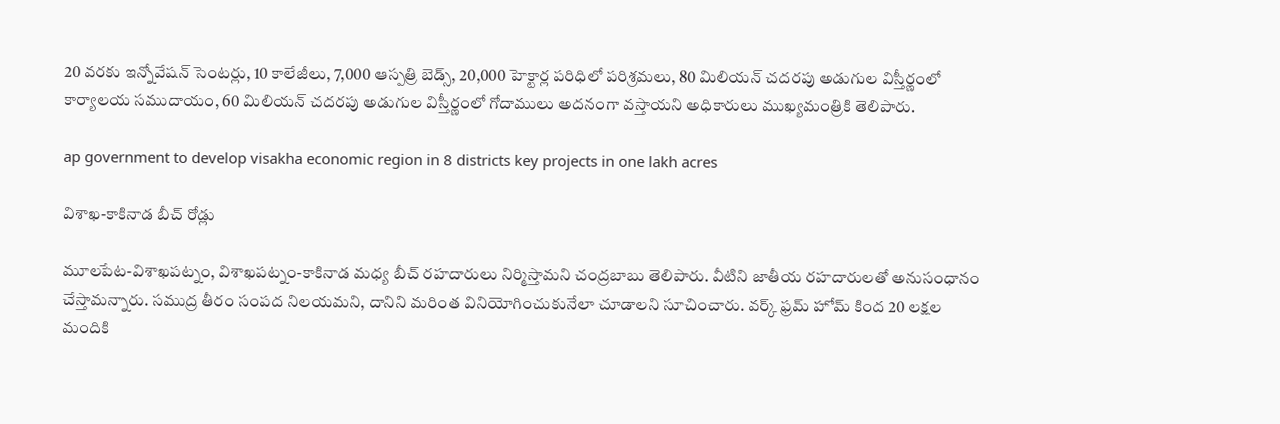20 వరకు ఇన్నోవేషన్ సెంటర్లు, 10 కాలేజీలు, 7,000 ఆస్పత్రి బెడ్స్, 20,000 హెక్టార్ల పరిధిలో పరిశ్రమలు, 80 మిలియన్ చదరపు అడుగుల విస్తీర్ణంలో కార్యాలయ సముదాయం, 60 మిలియన్ చదరపు అడుగుల విస్తీర్ణంలో గోదాములు అదనంగా వస్తాయని అధికారులు ముఖ్యమంత్రికి తెలిపారు.

ap government to develop visakha economic region in 8 districts key projects in one lakh acres

విశాఖ-కాకినాడ బీచ్ రోడ్లు

మూలపేట-విశాఖపట్నం, విశాఖపట్నం-కాకినాడ మధ్య బీచ్ రహదారులు నిర్మిస్తామని చంద్రబాబు తెలిపారు. వీటిని జాతీయ రహదారులతో అనుసంధానం చేస్తామన్నారు. సముద్ర తీరం సంపద నిలయమని, దానిని మరింత వినియోగించుకునేలా చూడాలని సూచించారు. వర్క్ ఫ్రమ్ హోమ్ కింద 20 లక్షల మందికి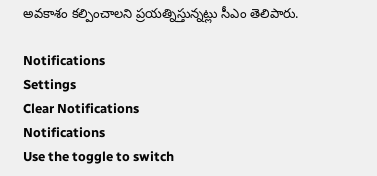అవకాశం కల్పించాలని ప్రయత్నిస్తున్నట్లు సీఎం తెలిపారు.

Notifications
Settings
Clear Notifications
Notifications
Use the toggle to switch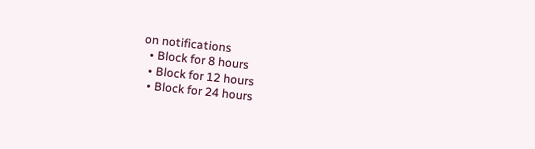on notifications
  • Block for 8 hours
  • Block for 12 hours
  • Block for 24 hours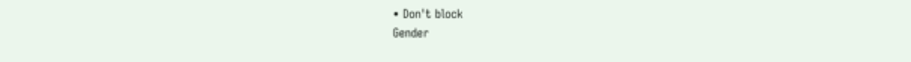• Don't block
Gender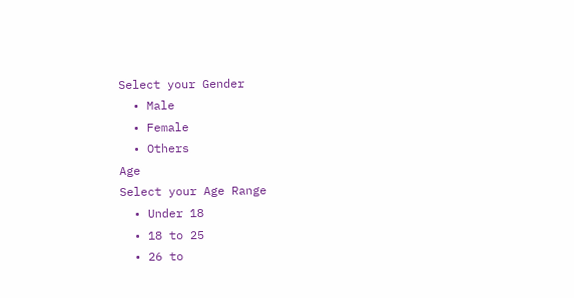Select your Gender
  • Male
  • Female
  • Others
Age
Select your Age Range
  • Under 18
  • 18 to 25
  • 26 to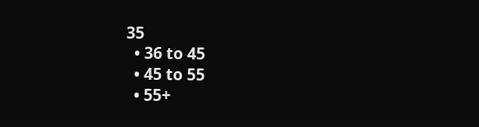35
  • 36 to 45
  • 45 to 55
  • 55+